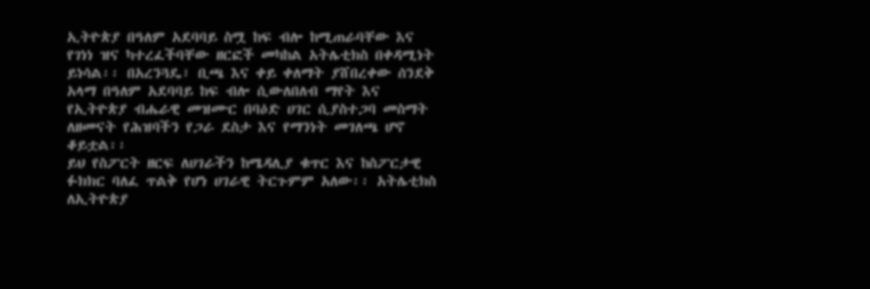ኢትዮጵያ በዓለም አደባባይ ስሟ ከፍ ብሎ ከሚጠራባቸው እና የገነነ ዝና ካተረፈችባቸው ዘርፎች መካከል አትሌቲክስ በቀዳሚነት ይነሳል፡፡ በአረንጓዴ፣ ቢጫ እና ቀይ ቀለማት ያሸበረቀው ሰንደቅ አላማ በዓለም አደባባይ ከፍ ብሎ ሲውለበለብ ማየት እና የኢትዮጵያ ብሔራዊ መዝሙር በባዕድ ሀገር ሲያስተጋባ መስማት ለዘመናት የሕዝባችን የጋራ ደስታ እና የማንነት መገለጫ ሆኖ ቆይቷል፡፡
ይህ የስፖርት ዘርፍ ለሀገራችን ከሜዳሊያ ቁጥር እና ከስፖርታዊ ፉክክር ባለፈ ጥልቅ የሆነ ሀገራዊ ትርጉምም አለው፡፡ አትሌቲክስ ለኢትዮጵያ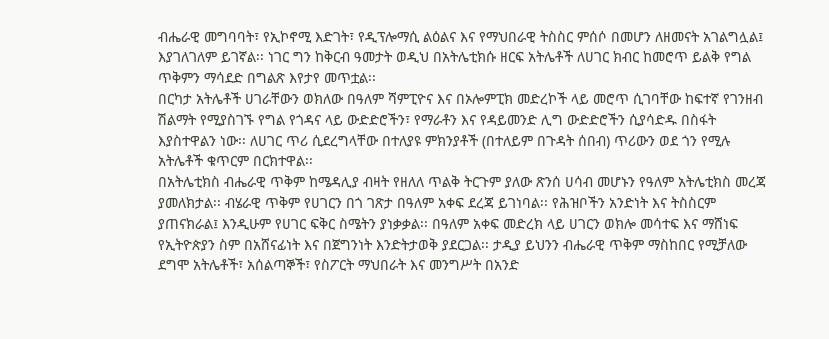ብሔራዊ መግባባት፣ የኢኮኖሚ እድገት፣ የዲፕሎማሲ ልዕልና እና የማህበራዊ ትስስር ምሰሶ በመሆን ለዘመናት አገልግሏል፤ እያገለገለም ይገኛል፡፡ ነገር ግን ከቅርብ ዓመታት ወዲህ በአትሌቲክሱ ዘርፍ አትሌቶች ለሀገር ክብር ከመሮጥ ይልቅ የግል ጥቅምን ማሳደድ በግልጽ እየታየ መጥቷል፡፡
በርካታ አትሌቶች ሀገራቸውን ወክለው በዓለም ሻምፒዮና እና በኦሎምፒክ መድረኮች ላይ መሮጥ ሲገባቸው ከፍተኛ የገንዘብ ሽልማት የሚያስገኙ የግል የጎዳና ላይ ውድድሮችን፣ የማራቶን እና የዳይመንድ ሊግ ውድድሮችን ሲያሳድዱ በስፋት እያስተዋልን ነው፡፡ ለሀገር ጥሪ ሲደረግላቸው በተለያዩ ምክንያቶች (በተለይም በጉዳት ሰበብ) ጥሪውን ወደ ጎን የሚሉ አትሌቶች ቁጥርም በርክተዋል፡፡
በአትሌቲክስ ብሔራዊ ጥቅም ከሜዳሊያ ብዛት የዘለለ ጥልቅ ትርጉም ያለው ጽንሰ ሀሳብ መሆኑን የዓለም አትሌቲክስ መረጃ ያመለክታል፡፡ ብሄራዊ ጥቅም የሀገርን በጎ ገጽታ በዓለም አቀፍ ደረጃ ይገነባል፡፡ የሕዝቦችን አንድነት እና ትስስርም ያጠናክራል፤ እንዲሁም የሀገር ፍቅር ስሜትን ያነቃቃል፡፡ በዓለም አቀፍ መድረክ ላይ ሀገርን ወክሎ መሳተፍ እና ማሸነፍ የኢትዮጵያን ስም በአሸናፊነት እና በጀግንነት እንድትታወቅ ያደርጋል፡፡ ታዲያ ይህንን ብሔራዊ ጥቅም ማስከበር የሚቻለው ደግሞ አትሌቶች፣ አሰልጣኞች፣ የስፖርት ማህበራት እና መንግሥት በአንድ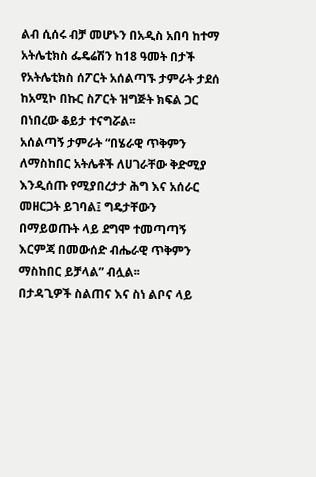ልብ ሲሰሩ ብቻ መሆኑን በአዲስ አበባ ከተማ አትሌቲክስ ፌዴሬሽን ከ18 ዓመት በታች የአትሌቲክስ ሰፖርት አሰልጣኙ ታምራት ታደሰ ከአሚኮ በኩር ስፖርት ዝግጅት ክፍል ጋር በነበረው ቆይታ ተናግሯል፡፡
አሰልጣኝ ታምራት “በሄራዊ ጥቅምን ለማስከበር አትሌቶች ለሀገራቸው ቅድሚያ እንዲሰጡ የሚያበረታታ ሕግ እና አሰራር መዘርጋት ይገባል፤ ግዴታቸውን በማይወጡት ላይ ደግሞ ተመጣጣኝ እርምጃ በመውሰድ ብሔራዊ ጥቅምን ማስከበር ይቻላል” ብሏል፡፡
በታዳጊዎች ስልጠና እና ስነ ልቦና ላይ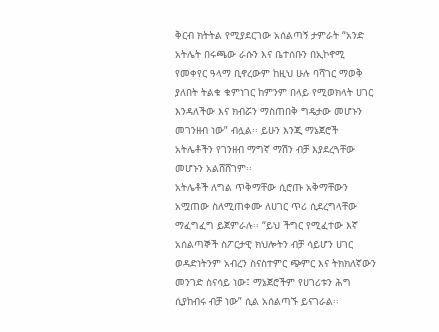ቅርብ ክትትል የሚያደርገው አሰልጣኝ ታምራት “አንድ አትሌት በሩጫው ራሱን እና ቤተሰቡን በኢኮኖሚ የመቀየር ዓላማ ቢኖረውም ከዚህ ሁሉ ባሻገር ማወቅ ያለበት ትልቁ ቁምነገር ከምንም በላይ የሚወክላት ሀገር እንዳለችው እና ክብሯን ማስጠበቅ ግዴታው መሆኑን መገንዘብ ነው” ብሏል፡፡ ይሁን እንጂ ማኔጀሮች አትሌቶችን የገንዘብ ማግኛ ማሽን ብቻ እያደረጓቸው መሆኑን አልሸሸገም፡፡
አትሌቶች ለግል ጥቅማቸው ሲሮጡ አቅማቸውን አሟጠው ስለሚጠቀሙ ለሀገር ጥሪ ሲደረግላቸው ማፈግፈግ ይጀምራሉ፡፡ “ይህ ችግር የሚፈተው እኛ አሰልጣኞች ስፖርታዊ ክህሎትን ብቻ ሳይሆን ሀገር ወዳድነትንም አብረን ስናስተምር ጭምር እና ትክክለኛውን መንገድ ስናሳይ ነው፤ ማኔጀሮችም የሀገሪቱን ሕግ ሲያከብሩ ብቻ ነው” ሲል አሰልጣኙ ይናገራል፡፡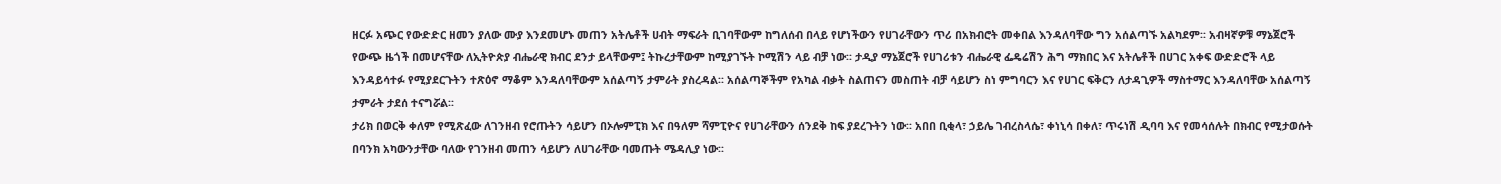ዘርፉ አጭር የውድድር ዘመን ያለው ሙያ እንደመሆኑ መጠን አትሌቶች ሀብት ማፍራት ቢገባቸውም ከግለሰብ በላይ የሆነችውን የሀገራቸውን ጥሪ በአክብሮት መቀበል እንዳለባቸው ግን አሰልጣኙ አልካደም፡፡ አብዛኛዎቹ ማኔጀሮች የውጭ ዜጎች በመሆናቸው ለኢትዮጵያ ብሔራዊ ክብር ደንታ ይላቸውም፤ ትኩረታቸውም ከሚያገኙት ኮሚሽን ላይ ብቻ ነው፡፡ ታዲያ ማኔጀሮች የሀገሪቱን ብሔራዊ ፌዴሬሽን ሕግ ማክበር እና አትሌቶች በሀገር አቀፍ ውድድሮች ላይ እንዳይሳተፉ የሚያደርጉትን ተጽዕኖ ማቆም እንዳለባቸውም አሰልጣኝ ታምራት ያስረዳል፡፡ አሰልጣኞችም የአካል ብቃት ስልጠናን መስጠት ብቻ ሳይሆን ስነ ምግባርን እና የሀገር ፍቅርን ለታዳጊዎች ማስተማር እንዳለባቸው አሰልጣኝ ታምራት ታደሰ ተናግሯል፡፡
ታሪክ በወርቅ ቀለም የሚጽፈው ለገንዘብ የሮጡትን ሳይሆን በኦሎምፒክ እና በዓለም ሻምፒዮና የሀገራቸውን ሰንደቅ ከፍ ያደረጉትን ነው፡፡ አበበ ቢቂላ፣ ኃይሌ ገብረስላሴ፣ ቀነኒሳ በቀለ፣ ጥሩነሽ ዲባባ እና የመሳሰሉት በክብር የሚታወሱት በባንክ አካውንታቸው ባለው የገንዘብ መጠን ሳይሆን ለሀገራቸው ባመጡት ሜዳሊያ ነው፡፡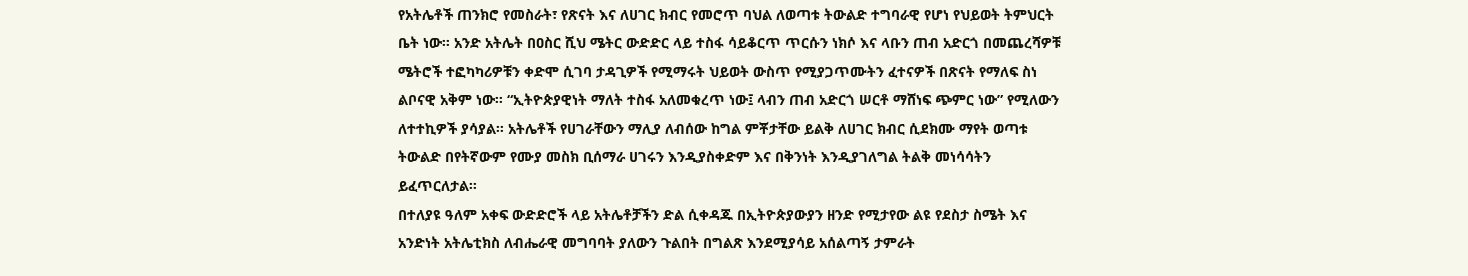የአትሌቶች ጠንክሮ የመስራት፣ የጽናት እና ለሀገር ክብር የመሮጥ ባህል ለወጣቱ ትውልድ ተግባራዊ የሆነ የህይወት ትምህርት ቤት ነው፡፡ አንድ አትሌት በዐስር ሺህ ሜትር ውድድር ላይ ተስፋ ሳይቆርጥ ጥርሱን ነክሶ እና ላቡን ጠብ አድርጎ በመጨረሻዎቹ ሜትሮች ተፎካካሪዎቹን ቀድሞ ሲገባ ታዳጊዎች የሚማሩት ህይወት ውስጥ የሚያጋጥሙትን ፈተናዎች በጽናት የማለፍ ስነ ልቦናዊ አቅም ነው፡፡ “ኢትዮጵያዊነት ማለት ተስፋ አለመቁረጥ ነው፤ ላብን ጠብ አድርጎ ሠርቶ ማሸነፍ ጭምር ነው” የሚለውን ለተተኪዎች ያሳያል፡፡ አትሌቶች የሀገራቸውን ማሊያ ለብሰው ከግል ምቾታቸው ይልቅ ለሀገር ክብር ሲደክሙ ማየት ወጣቱ ትውልድ በየትኛውም የሙያ መስክ ቢሰማራ ሀገሩን እንዲያስቀድም እና በቅንነት እንዲያገለግል ትልቅ መነሳሳትን ይፈጥርለታል፡፡
በተለያዩ ዓለም አቀፍ ውድድሮች ላይ አትሌቶቻችን ድል ሲቀዳጁ በኢትዮጵያውያን ዘንድ የሚታየው ልዩ የደስታ ስሜት እና አንድነት አትሌቲክስ ለብሔራዊ መግባባት ያለውን ጉልበት በግልጽ እንደሚያሳይ አሰልጣኝ ታምራት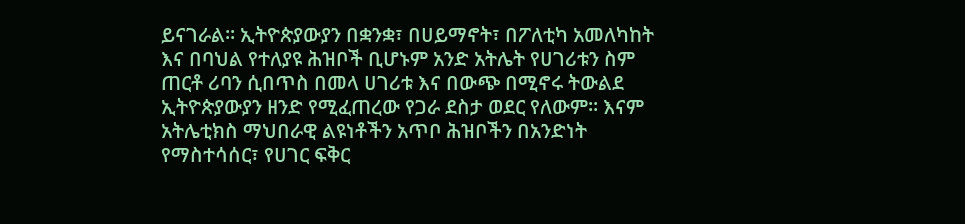ይናገራል፡፡ ኢትዮጵያውያን በቋንቋ፣ በሀይማኖት፣ በፖለቲካ አመለካከት እና በባህል የተለያዩ ሕዝቦች ቢሆኑም አንድ አትሌት የሀገሪቱን ስም ጠርቶ ሪባን ሲበጥስ በመላ ሀገሪቱ እና በውጭ በሚኖሩ ትውልደ ኢትዮጵያውያን ዘንድ የሚፈጠረው የጋራ ደስታ ወደር የለውም፡፡ እናም አትሌቲክስ ማህበራዊ ልዩነቶችን አጥቦ ሕዝቦችን በአንድነት የማስተሳሰር፣ የሀገር ፍቅር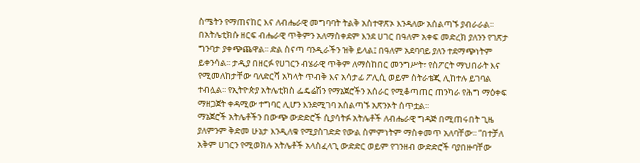ስሜትን የማጠናከር እና ለብሔራዊ መግባባት ትልቅ አስተዋጽኦ እንዳለው አሰልጣኙ ያብራራል፡፡
በአትሌቲክሱ ዘርፍ ብሔራዊ ጥቅምን አለማስቀደም እንደ ሀገር በዓለም አቀፍ መድረክ ያለንን የገጽታ ግንባታ ያቀጭጨዋል፡፡ ድል ስናጣ ባንዲራችን ዝቅ ይላል፤ በዓለም አደባባይ ያለን ተደማጭነትም ይቀንሳል፡፡ ታዲያ በዘርፉ የሀገርን ብሄራዊ ጥቅም ለማስከበር መንግሥት፣ የስፖርት ማህበራት እና የሚመለከታቸው ባለድርሻ አካላት ጥብቅ እና አሳታፊ ፖሊሲ ወይም ስትራቴጂ ሊከተሉ ይገባል ተብሏል፡፡ የኢትዮጵያ አትሌቲክስ ፌዴሬሽን የማኔጀሮችን አሰራር የሚቆጣጠር ጠንካራ የሕግ ማዕቀፍ ማዘጋጀት ቀዳሚው ተግባር ሊሆን እንደሚገባ አሰልጣኙ አጽንኦት ሰጥቷል፡፡
ማኔጀሮች አትሌቶችን በውጭ ውድድሮች ሲያሳትፉ አትሌቶች ለብሔራዊ ግዳጅ በሚጠሩበት ጊዜ ያለምንም ቅድመ ሁኔታ እንዲለቁ የሚያስገድድ የውል ስምምነትም ማስቀመጥ አለባቸው፡፡ “በተቻለ አቅም ሀገርን የሚወክሉ አትሌቶች አላስፈላጊ ውድድር ወይም የገንዘብ ውድድሮች ባያበዙባቸው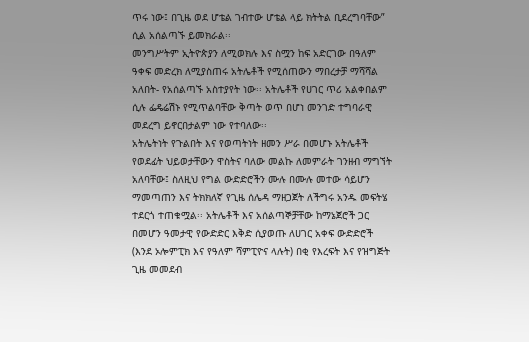ጥሩ ነው፤ በጊዜ ወደ ሆቴል ገብተው ሆቴል ላይ ክትትል ቢደረግባቸው” ሲል አሰልጣኙ ይመክራል፡፡
መንግሥትም ኢትዮጵያን ለሚወክሉ እና ስሟን ከፍ አድርገው በዓለም ዓቀፍ መድረክ ለሚያስጠሩ አትሌቶች የሚሰጠውን ማበረታቻ ማሻሻል አለበት- የአሰልጣኙ አስተያየት ነው፡፡ አትሌቶች የሀገር ጥሪ አልቀበልም ሲሉ ፌዴሬሽኑ የሚጥልባቸው ቅጣት ወጥ በሆነ መንገድ ተግባራዊ መደረግ ይኖርበታልም ነው የተባለው፡፡
አትሌትነት የጉልበት እና የወጣትነት ዘመን ሥራ በመሆኑ አትሌቶች የወደፊት ህይወታቸውን ዋስትና ባለው መልኩ ለመምራት ገንዘብ ማግኘት አለባቸው፤ ስለዚህ የግል ውድድሮችን ሙሉ በሙሉ መተው ሳይሆን ማመጣጠን እና ትክክለኛ የጊዜ ሰሌዳ ማዘጋጀት ለችግሩ አንዱ መፍትሄ ተደርጎ ተጠቁሟል፡፡ አትሌቶች እና አሰልጣኞቻቸው ከማኔጀሮች ጋር በመሆን ዓመታዊ የውድድር እቅድ ሲያወጡ ለሀገር አቀፍ ውድድሮች (እንደ ኦሎምፒክ እና የዓለም ሻምፒዮና ላሉት) በቂ የእረፍት እና የዝግጅት ጊዜ መመደብ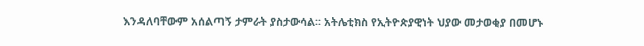እንዳለባቸውም አሰልጣኝ ታምራት ያስታውሳል፡፡ አትሌቲክስ የኢትዮጵያዊነት ህያው መታወቂያ በመሆኑ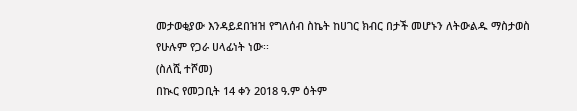መታወቂያው እንዳይደበዝዝ የግለሰብ ስኬት ከሀገር ክብር በታች መሆኑን ለትውልዱ ማስታወስ የሁሉም የጋራ ሀላፊነት ነው፡፡
(ስለሺ ተሾመ)
በኲር የመጋቢት 14 ቀን 2018 ዓ.ም ዕትም